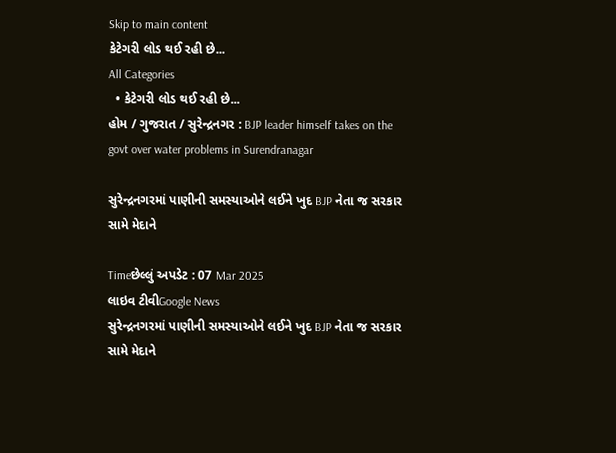Skip to main content
કેટેગરી લોડ થઈ રહી છે...
All Categories
  • કેટેગરી લોડ થઈ રહી છે...
હોમ / ગુજરાત / સુરેન્દ્રનગર : BJP leader himself takes on the govt over water problems in Surendranagar

સુરેન્દ્રનગરમાં પાણીની સમસ્યાઓને લઈને ખુદ BJP નેતા જ સરકાર સામે મેદાને

Timeછેલ્લું અપડેટ : 07 Mar 2025
લાઇવ ટીવીGoogle News
સુરેન્દ્રનગરમાં પાણીની સમસ્યાઓને લઈને ખુદ BJP નેતા જ સરકાર સામે મેદાને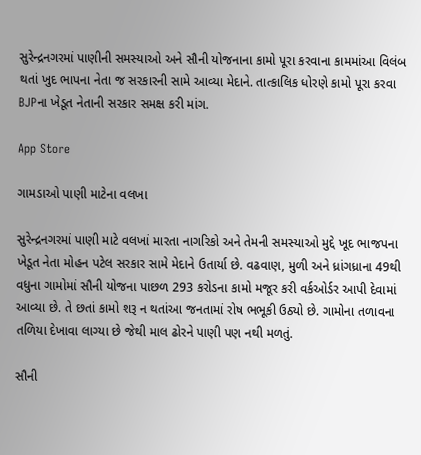સુરેન્દ્રનગરમાં પાણીની સમસ્યાઓ અને સૌની યોજનાના કામો પૂરા કરવાના કામમાંઆ વિલંબ થતાં ખુદ ભાપના નેતા જ સરકારની સામે આવ્યા મેદાને. તાત્કાલિક ધોરણે કામો પૂરા કરવા BJPના ખેડૂત નેતાની સરકાર સમક્ષ કરી માંગ.

App Store

ગામડાઓ પાણી માટેના વલખા

સુરેન્દ્રનગરમાં પાણી માટે વલખાં મારતા નાગરિકો અને તેમની સમસ્યાઓ મુદ્દે ખૂદ ભાજપના ખેડૂત નેતા મોહન પટેલ સરકાર સામે મેદાને ઉતાર્યા છે. વઢવાણ, મુળી અને ધ્રાંગધ્રાના 49થી વધુના ગામોમાં સૌની યોજના પાછળ 293 કરોડના કામો મજૂર કરી વર્કઓર્ડર આપી દેવામાં આવ્યા છે. તે છતાં કામો શરૂ ન થતાંઆ જનતામાં રોષ ભભૂકી ઉઠ્યો છે. ગામોના તળાવના તળિયા દેખાવા લાગ્યા છે જેથી માલ ઢોરને પાણી પણ નથી મળતું.

સૌની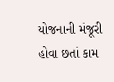યોજનાની મંજૂરી હોવા છતાં કામ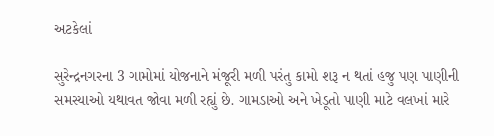અટકેલાં

સુરેન્દ્રનગરના 3 ગામોમાં યોજનાને મંજૂરી મળી પરંતુ કામો શરૂ ન થતાં હજુ પણ પાણીની સમસ્યાઓ યથાવત જોવા મળી રહ્યું છે. ગામડાઓ અને ખેડૂતો પાણી માટે વલખાં મારે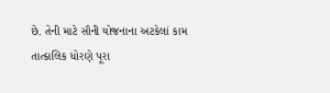છે. તેની માટે સૌની યોજનાના અટકેલાં કામ તાત્કાલિક ધોરણે પૂરા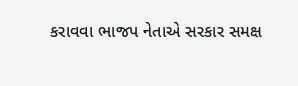કરાવવા ભાજપ નેતાએ સરકાર સમક્ષ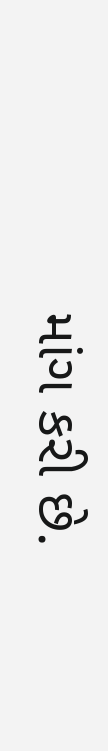માંગ કરી છે.